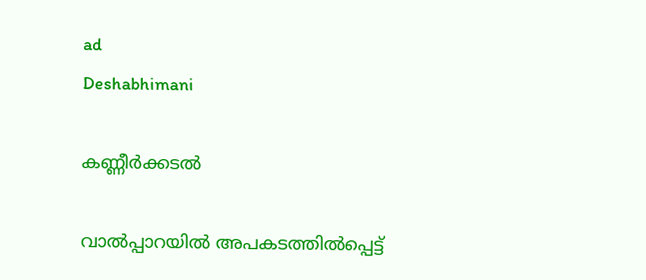ad
Deshabhimani

കണ്ണീർക്കടൽ

വാൽപ്പാറയിൽ അപകടത്തിൽപ്പെട്ട്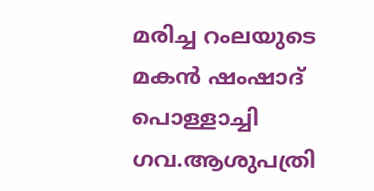മരിച്ച റംലയുടെ മകൻ ഷംഷാദ് പൊള്ളാച്ചി ഗവ.ആശുപത്രി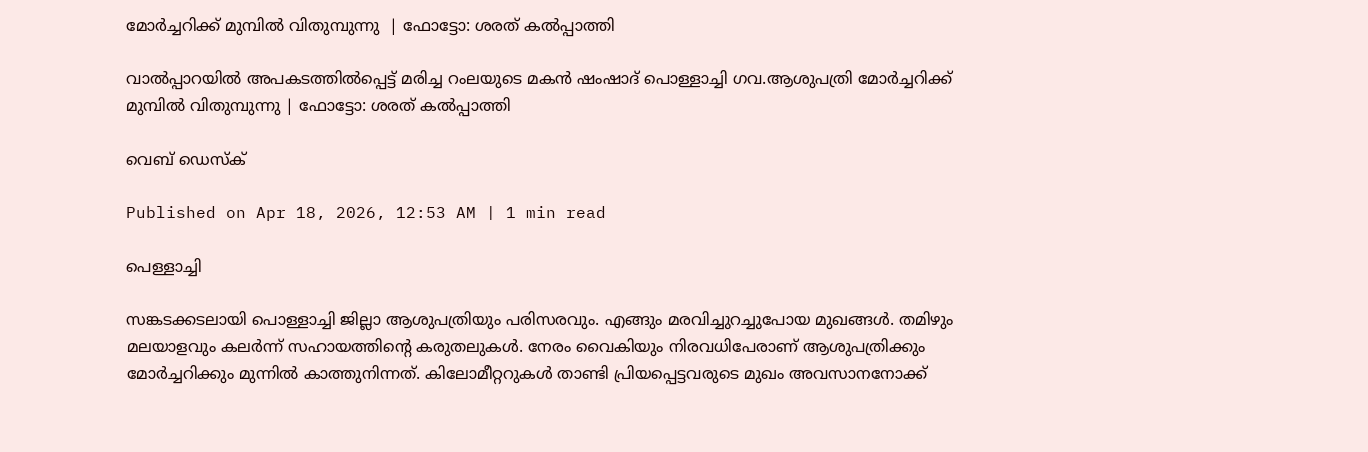മോർച്ചറിക്ക് മുമ്പിൽ വിതുമ്പുന്നു  | ഫോട്ടോ: ശരത് കൽപ്പാത്തി

വാൽപ്പാറയിൽ അപകടത്തിൽപ്പെട്ട് മരിച്ച റംലയുടെ മകൻ ഷംഷാദ് പൊള്ളാച്ചി ഗവ.ആശുപത്രി മോർച്ചറിക്ക് മുമ്പിൽ വിതുമ്പുന്നു | ഫോട്ടോ: ശരത് കൽപ്പാത്തി

വെബ് ഡെസ്ക്

Published on Apr 18, 2026, 12:53 AM | 1 min read

പെള്ളാച്ചി

സങ്കടക്കടലായി പൊള്ളാച്ചി ജില്ലാ ആശുപത്രിയും പരിസരവും. എങ്ങും മരവിച്ചുറച്ചുപോയ മുഖങ്ങൾ. തമിഴും മലയാളവും കലർന്ന് സഹായത്തിന്റെ കരുതലുകൾ. നേരം വൈകിയും നിരവധിപേരാണ് ആശുപത്രിക്കും മോർച്ചറിക്കും മുന്നിൽ കാത്തുനിന്നത്. കിലോമീറ്ററുകൾ താണ്ടി പ്രിയപ്പെട്ടവരുടെ മുഖം അവസാനനോക്ക്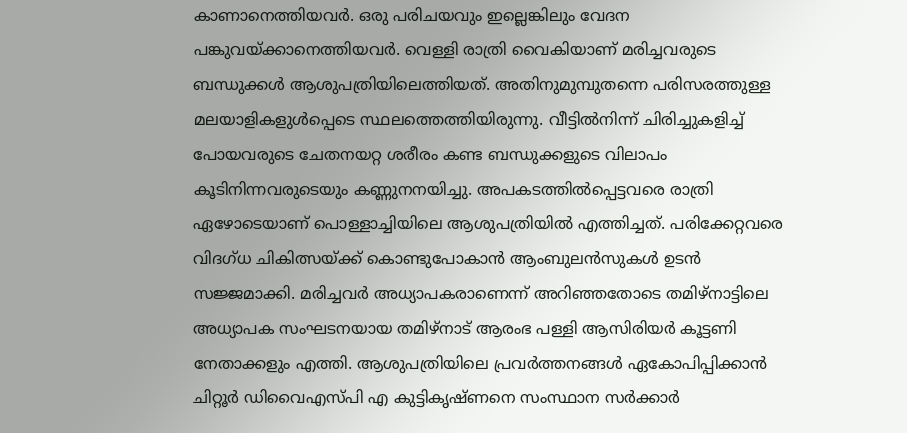കാണാനെത്തിയവർ. ഒരു പരിചയവും ഇല്ലെങ്കിലും വേദന പങ്കുവയ്‌ക്കാനെത്തിയവർ. വെള്ളി രാത്രി വൈകിയാണ് മരിച്ചവരുടെ ബന്ധുക്കൾ ആശുപത്രിയിലെത്തിയത്. അതിനുമുമ്പുതന്നെ പരിസരത്തുള്ള മലയാളികളുൾപ്പെടെ സ്ഥലത്തെത്തിയിരുന്നു. വീട്ടിൽനിന്ന് ചിരിച്ചുകളിച്ച് പോയവരുടെ ചേതനയറ്റ ശരീരം കണ്ട ബന്ധുക്കളുടെ വിലാപം കൂടിനിന്നവരുടെയും കണ്ണുനനയിച്ചു. അപകടത്തിൽപ്പെട്ടവരെ രാത്രി ഏഴോടെയാണ്‌ പൊള്ളാച്ചിയിലെ ആശുപത്രിയിൽ എത്തിച്ചത്. പരിക്കേറ്റവരെ വിദഗ്ധ ചികിത്സയ്‌ക്ക് കൊണ്ടുപോകാൻ ആംബുലൻസുകൾ ഉടൻ സജ്ജമാക്കി. മരിച്ചവർ അധ്യാപകരാണെന്ന് അറിഞ്ഞതോടെ തമിഴ്നാട്ടിലെ അധ്യാപക സംഘടനയായ തമിഴ്നാട് ആരംഭ പള്ളി ആസിരിയർ കൂട്ടണി നേതാക്കളും എത്തി. ആശുപത്രിയിലെ പ്രവർത്തനങ്ങൾ ഏകോപിപ്പിക്കാൻ ചിറ്റൂർ ഡിവൈഎസ്‌പി എ കുട്ടികൃഷ്ണനെ സംസ്ഥാന സർക്കാർ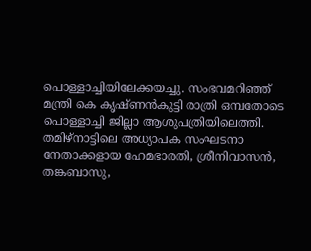പൊള്ളാച്ചിയിലേക്കയച്ചു. സംഭവമറിഞ്ഞ് മന്ത്രി കെ കൃഷ്ണൻകുട്ടി രാത്രി ഒമ്പതോടെ പൊള്ളാച്ചി ജില്ലാ ആശുപത്രിയിലെത്തി. തമിഴ്നാട്ടിലെ അധ്യാപക സംഘടനാ നേതാക്കളായ ഹേമഭാരതി, ശ്രീനിവാസൻ, തങ്കബാസു,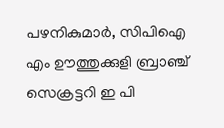പഴനികുമാർ, സിപിഐ എം ഊത്തുക്കുളി ബ്രാഞ്ച് സെക്രട്ടറി ഇ പി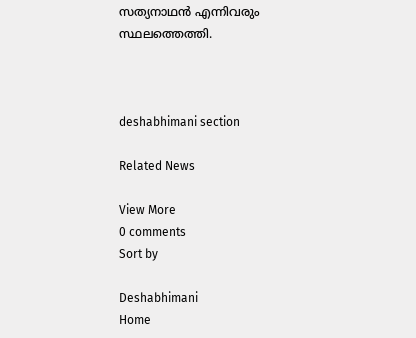സത്യനാഥൻ എന്നിവരും സ്ഥലത്തെത്തി.



deshabhimani section

Related News

View More
0 comments
Sort by

Deshabhimani
Home